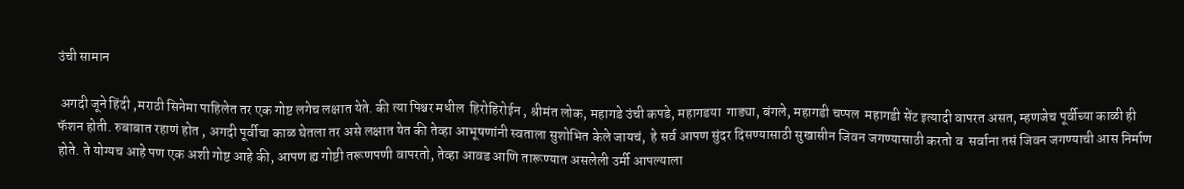उंची सामान

 अगदी जूने हिंदी ,मराठी सिनेमा पाहिलेत तर एक गोष्ट लगेच लक्षात येते. की त्या पिश्चर मधील  हिरोहिरोईन , श्रीमंत लोक, महागडे उंची कपडे, महागडया  गाड्या, बंगले, महागडी चप्पल  महागडी सेंट इत्यादी वापरत असत, म्हणजेच पूर्वीच्या काळी ही फॅशन होती. रुबाबात रहाणं होत , अगदी पूर्वीचा काळ घेतला तर असे लक्षात येत की तेव्हा आभूषणांनी स्वताला सुशोभित केले जायचं,  हे सर्व आपण सुंदर दिसण्यासाठी सुखासीन जिवन जगण्यासाठी करतो व  सर्वाना तसं जिवन जगण्याची आस निर्माण होते. ते योग्यच आहे पण एक अशी गोष्ट आहे की, आपण ह्य गोष्टी तरूणपणी वापरतो, तेव्हा आवड आणि तारूण्यात असलेली उर्मी आपल्याला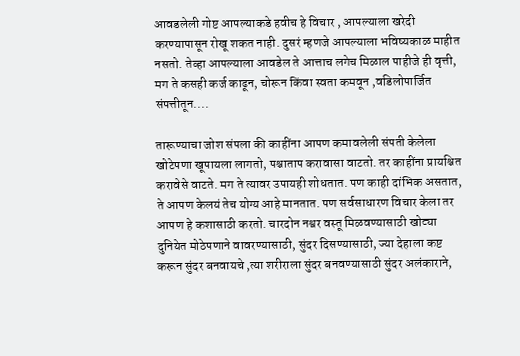आवडलेली गोष्ट आपल्याकडे हवीच हे विचार , आपल्याला खरेदी करण्यापासून रोखू शकत नाही. दुसरं म्हणजे आपल्याला भविष्यकाळ माहीत नसतो. तेव्हा आपल्याला आवडेल ते आत्ताच लगेच मिळाल पाहीजे ही वृत्ती, मग ते कसही कर्ज काढून, चोरून किंवा स्वता कमवून ,वडिलोपार्जित संपत्तीतून....

तारूण्याचा जोश संपला की काहींना आपण कमावलेली संपती केलेला खोटेपणा खूपायला लागतो, पश्चाताप करावासा वाटतो. तर काहींना प्रायश्चित करावेसे वाटते. मग ते त्यावर उपायही शोधतात. पण काही दांभिक असतात, ते आपण केलयं तेच योग्य आहे मानतात. पण सर्वसाधारण विचार केला तर आपण हे कशासाठी करतो. चारदोन नश्वर वस्तू मिळवण्यासाठी खोट्या दुनियेत मोठेपणाने वावरण्यासाठी, सुंदर दिसण्यासाठी, ज्या देहाला कष्ट करून सुंदर बनवायचे ,त्या शरीराला सुंदर बनवण्यासाठी सुंदर अलंकाराने,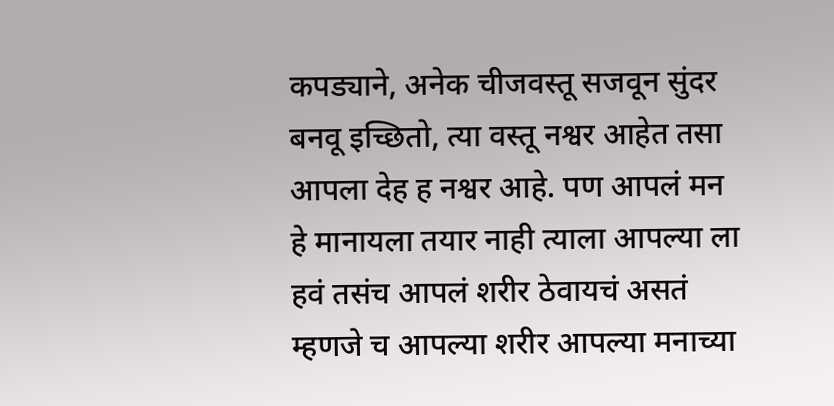कपड्याने, अनेक चीजवस्तू सजवून सुंदर बनवू इच्छितो, त्या वस्तू नश्वर आहेत तसा आपला देह ह नश्वर आहे. पण आपलं मन हे मानायला तयार नाही त्याला आपल्या ला  हवं तसंच आपलं शरीर ठेवायचं असतं म्हणजे च आपल्या शरीर आपल्या मनाच्या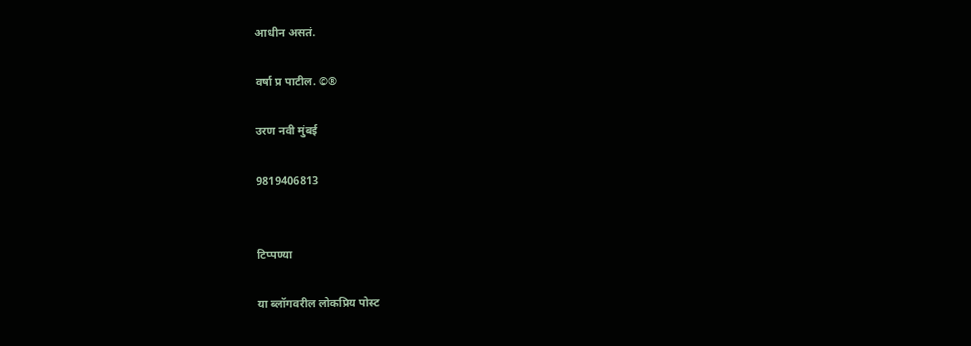आधीन असतं.

वर्षा प्र पाटील. ©®

उरण नवी मुंबई

9819406813


टिप्पण्या

या ब्लॉगवरील लोकप्रिय पोस्ट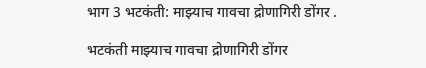भाग 3 भटकंती: माझ्याच गावचा द्रोणागिरी डोंगर .

भटकंती माझ्याच गावचा द्रोणागिरी डोंगर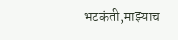भटकंती,माझ्याच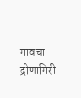गावचा द्रोणागिरी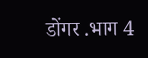डोंगर .भाग 4